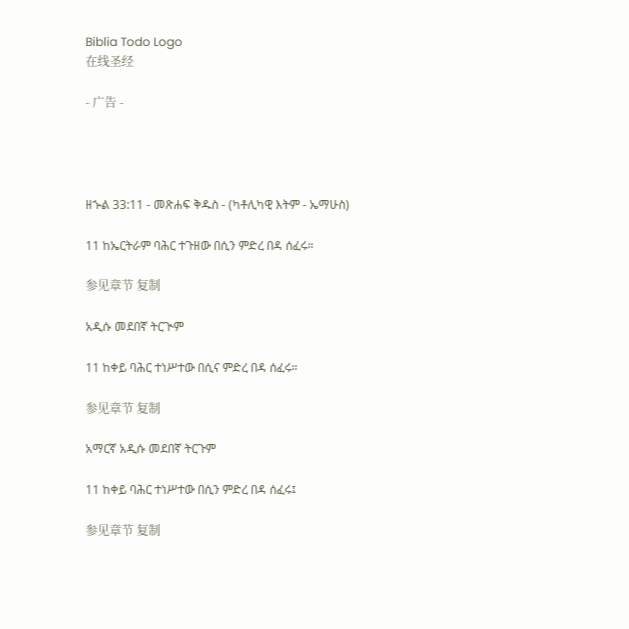Biblia Todo Logo
在线圣经

- 广告 -




ዘኍል 33:11 - መጽሐፍ ቅዱስ - (ካቶሊካዊ እትም - ኤማሁስ)

11 ከኤርትራም ባሕር ተጉዘው በሲን ምድረ በዳ ሰፈሩ።

参见章节 复制

አዲሱ መደበኛ ትርጒም

11 ከቀይ ባሕር ተነሥተው በሲና ምድረ በዳ ሰፈሩ።

参见章节 复制

አማርኛ አዲሱ መደበኛ ትርጉም

11 ከቀይ ባሕር ተነሥተው በሲን ምድረ በዳ ሰፈሩ፤

参见章节 复制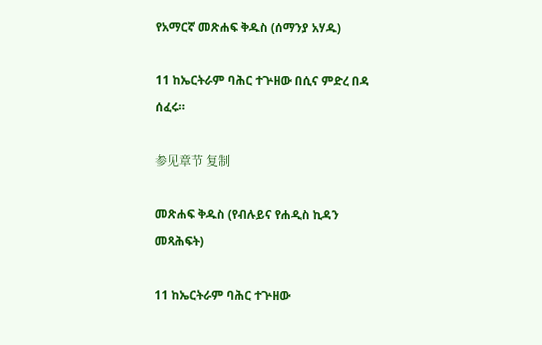የአማርኛ መጽሐፍ ቅዱስ (ሰማንያ አሃዱ)

11 ከኤርትራም ባሕር ተጕዘው በሲና ምድረ በዳ ሰፈሩ።

参见章节 复制

መጽሐፍ ቅዱስ (የብሉይና የሐዲስ ኪዳን መጻሕፍት)

11 ከኤርትራም ባሕር ተጕዘው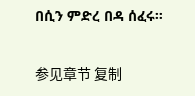በሲን ምድረ በዳ ሰፈሩ።

参见章节 复制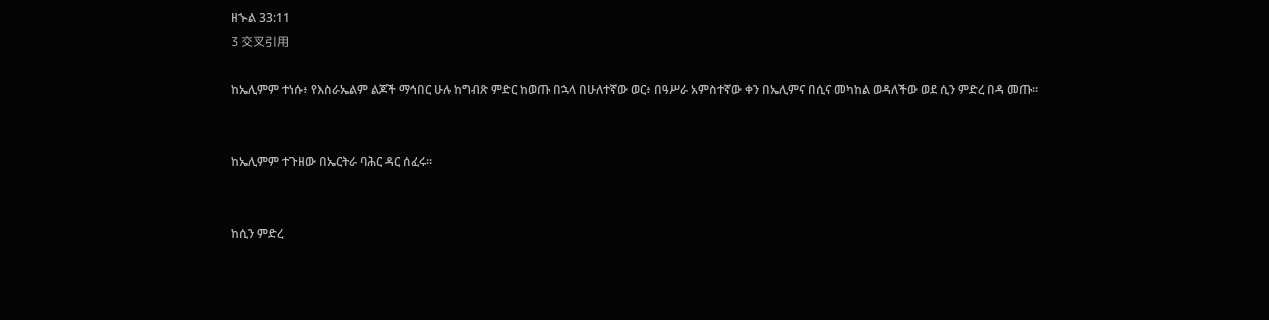ዘኍል 33:11
3 交叉引用

ከኤሊምም ተነሱ፥ የእስራኤልም ልጆች ማኅበር ሁሉ ከግብጽ ምድር ከወጡ በኋላ በሁለተኛው ወር፥ በዓሥራ አምስተኛው ቀን በኤሊምና በሲና መካከል ወዳለችው ወደ ሲን ምድረ በዳ መጡ።


ከኤሊምም ተጉዘው በኤርትራ ባሕር ዳር ሰፈሩ።


ከሲን ምድረ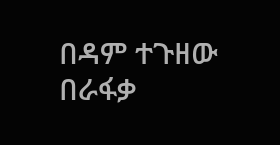በዳም ተጉዘው በራፋቃ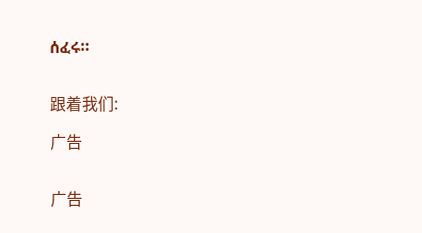ሰፈሩ።


跟着我们:

广告


广告